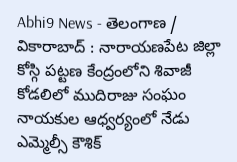Abhi9 News - తెలంగాణ / వికారాబాద్ : నారాయణపేట జిల్లా కోస్గి పట్టణ కేంద్రంలోని శివాజీ కోడలిలో ముదిరాజు సంఘం నాయకుల ఆధ్వర్యంలో నేడు ఎమ్మెల్సీ కౌశిక్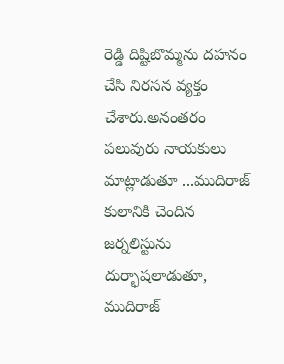రెడ్డి దిష్టిబొమ్మను దహనం చేసి నిరసన వ్యక్తం చేశారు.అనంతరం పలువురు నాయకులు మాట్లాడుతూ ...ముదిరాజ్ కులానికి చెందిన జర్నలిస్టును దుర్భాషలాడుతూ, ముదిరాజ్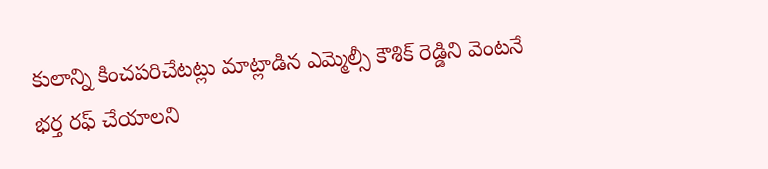కులాన్ని కించపరిచేటట్లు మాట్లాడిన ఎమ్మెల్సీ కౌశిక్ రెడ్డిని వెంటనే భర్త రఫ్ చేయాలని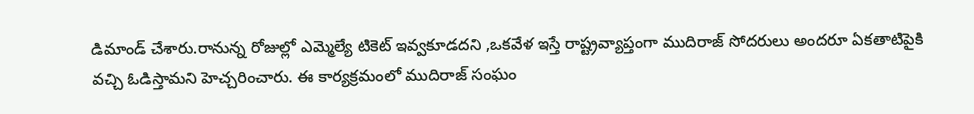డిమాండ్ చేశారు.రానున్న రోజుల్లో ఎమ్మెల్యే టికెట్ ఇవ్వకూడదని ,ఒకవేళ ఇస్తే రాష్ట్రవ్యాప్తంగా ముదిరాజ్ సోదరులు అందరూ ఏకతాటిపైకి వచ్చి ఓడిస్తామని హెచ్చరించారు. ఈ కార్యక్రమంలో ముదిరాజ్ సంఘం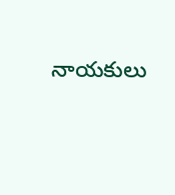నాయకులు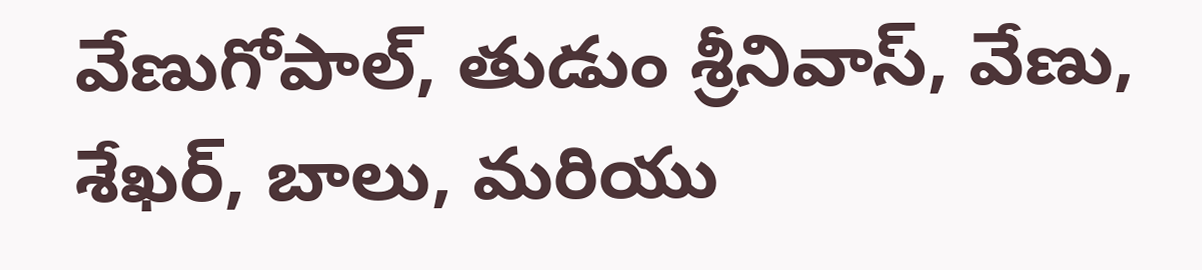వేణుగోపాల్, తుడుం శ్రీనివాస్, వేణు, శేఖర్, బాలు, మరియు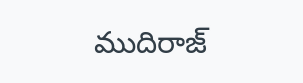ముదిరాజ్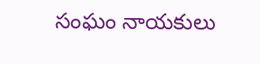సంఘం నాయకులు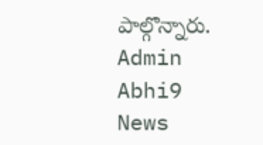పాల్గొన్నారు.
Admin
Abhi9 News